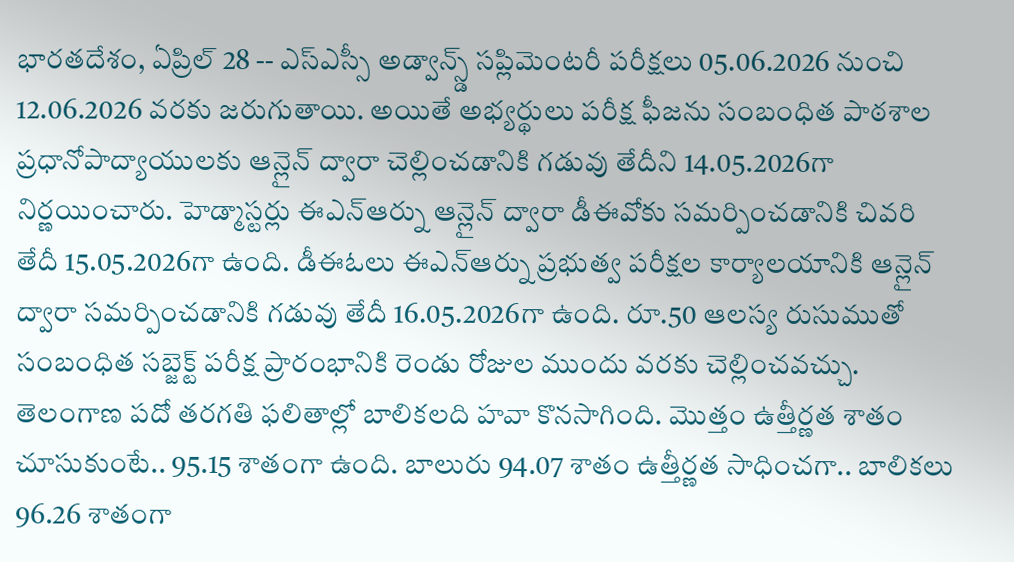భారతదేశం, ఏప్రిల్ 28 -- ఎస్ఎస్సీ అడ్వాన్స్డ్ సప్లిమెంటరీ పరీక్షలు 05.06.2026 నుంచి 12.06.2026 వరకు జరుగుతాయి. అయితే అభ్యర్థులు పరీక్ష ఫీజను సంబంధిత పాఠశాల ప్రధానోపాద్యాయులకు ఆన్లైన్ ద్వారా చెల్లించడానికి గడువు తేదీని 14.05.2026గా నిర్ణయించారు. హెడ్మాస్టర్లు ఈఎన్ఆర్ను ఆన్లైన్ ద్వారా డీఈవోకు సమర్పించడానికి చివరి తేదీ 15.05.2026గా ఉంది. డీఈఓలు ఈఎన్ఆర్ను ప్రభుత్వ పరీక్షల కార్యాలయానికి ఆన్లైన్ ద్వారా సమర్పించడానికి గడువు తేదీ 16.05.2026గా ఉంది. రూ.50 ఆలస్య రుసుముతో సంబంధిత సబ్జెక్ట్ పరీక్ష ప్రారంభానికి రెండు రోజుల ముందు వరకు చెల్లించవచ్చు.
తెలంగాణ పదో తరగతి ఫలితాల్లో బాలికలది హవా కొనసాగింది. మెుత్తం ఉత్తీర్ణత శాతం చూసుకుంటే.. 95.15 శాతంగా ఉంది. బాలురు 94.07 శాతం ఉత్తీర్ణత సాధించగా.. బాలికలు 96.26 శాతంగా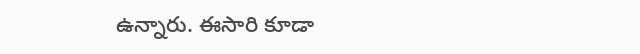ఉన్నారు. ఈసారి కూడా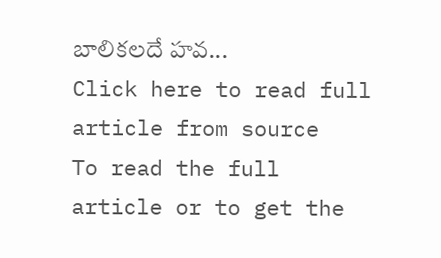బాలికలదే హవ...
Click here to read full article from source
To read the full article or to get the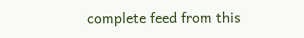complete feed from this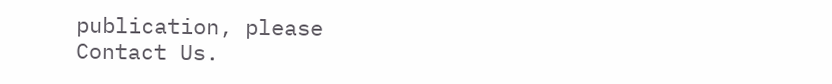publication, please
Contact Us.